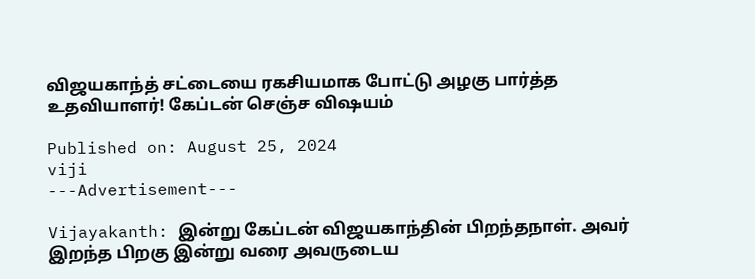விஜயகாந்த் சட்டையை ரகசியமாக போட்டு அழகு பார்த்த உதவியாளர்! கேப்டன் செஞ்ச விஷயம்

Published on: August 25, 2024
viji
---Advertisement---

Vijayakanth: இன்று கேப்டன் விஜயகாந்தின் பிறந்தநாள். அவர் இறந்த பிறகு இன்று வரை அவருடைய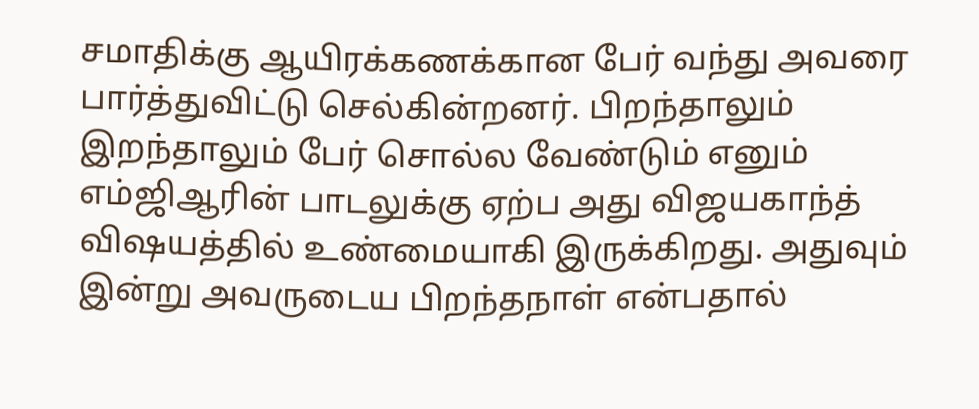சமாதிக்கு ஆயிரக்கணக்கான பேர் வந்து அவரை பார்த்துவிட்டு செல்கின்றனர். பிறந்தாலும் இறந்தாலும் பேர் சொல்ல வேண்டும் எனும் எம்ஜிஆரின் பாடலுக்கு ஏற்ப அது விஜயகாந்த் விஷயத்தில் உண்மையாகி இருக்கிறது. அதுவும் இன்று அவருடைய பிறந்தநாள் என்பதால்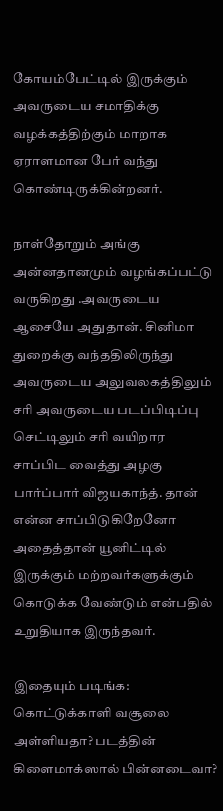கோயம்பேட்டில் இருக்கும் அவருடைய சமாதிக்கு வழக்கத்திற்கும் மாறாக ஏராளமான பேர் வந்து கொண்டிருக்கின்றனர்.

நாள்தோறும் அங்கு அன்னதானமும் வழங்கப்பட்டு வருகிறது .அவருடைய ஆசையே அதுதான். சினிமா துறைக்கு வந்ததிலிருந்து அவருடைய அலுவலகத்திலும் சரி அவருடைய படப்பிடிப்பு செட்டிலும் சரி வயிறார சாப்பிட வைத்து அழகு பார்ப்பார் விஜயகாந்த். தான் என்ன சாப்பிடுகிறேனோ அதைத்தான் யூனிட்டில் இருக்கும் மற்றவர்களுக்கும் கொடுக்க வேண்டும் என்பதில் உறுதியாக இருந்தவர்.

இதையும் படிங்க: கொட்டுக்காளி வசூலை அள்ளியதா? படத்தின் கிளைமாக்ஸால் பின்னடைவா?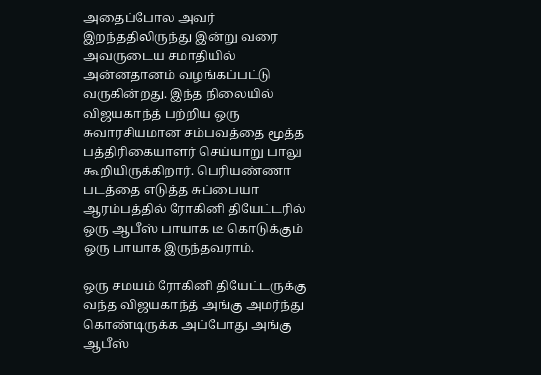அதைப்போல அவர் இறந்ததிலிருந்து இன்று வரை அவருடைய சமாதியில் அன்னதானம் வழங்கப்பட்டு வருகின்றது. இந்த நிலையில் விஜயகாந்த் பற்றிய ஒரு சுவாரசியமான சம்பவத்தை மூத்த பத்திரிகையாளர் செய்யாறு பாலு கூறியிருக்கிறார். பெரியண்ணா படத்தை எடுத்த சுப்பையா ஆரம்பத்தில் ரோகினி தியேட்டரில் ஒரு ஆபீஸ் பாயாக டீ கொடுக்கும் ஒரு பாயாக இருந்தவராம்.

ஒரு சமயம் ரோகினி தியேட்டருக்கு வந்த விஜயகாந்த் அங்கு அமர்ந்து கொண்டிருக்க அப்போது அங்கு ஆபீஸ்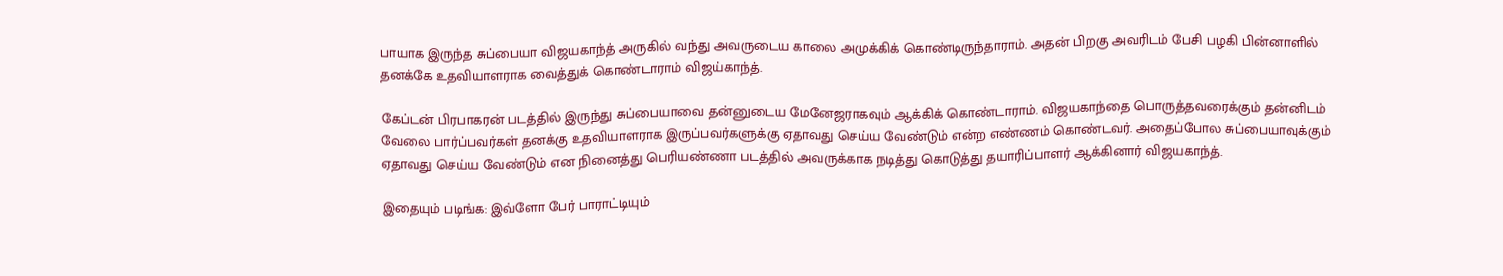பாயாக இருந்த சுப்பையா விஜயகாந்த் அருகில் வந்து அவருடைய காலை அமுக்கிக் கொண்டிருந்தாராம். அதன் பிறகு அவரிடம் பேசி பழகி பின்னாளில் தனக்கே உதவியாளராக வைத்துக் கொண்டாராம் விஜய்காந்த்.

கேப்டன் பிரபாகரன் படத்தில் இருந்து சுப்பையாவை தன்னுடைய மேனேஜராகவும் ஆக்கிக் கொண்டாராம். விஜயகாந்தை பொருத்தவரைக்கும் தன்னிடம் வேலை பார்ப்பவர்கள் தனக்கு உதவியாளராக இருப்பவர்களுக்கு ஏதாவது செய்ய வேண்டும் என்ற எண்ணம் கொண்டவர். அதைப்போல சுப்பையாவுக்கும் ஏதாவது செய்ய வேண்டும் என நினைத்து பெரியண்ணா படத்தில் அவருக்காக நடித்து கொடுத்து தயாரிப்பாளர் ஆக்கினார் விஜயகாந்த்.

இதையும் படிங்க: இவ்ளோ பேர் பாராட்டியும்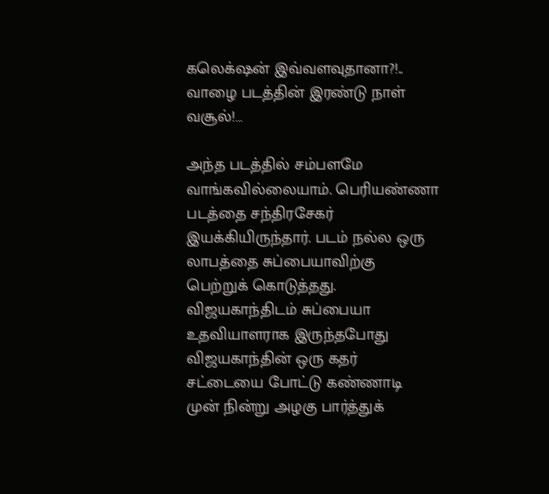கலெக்‌ஷன் இவ்வளவுதானா?!.. வாழை படத்தின் இரண்டு நாள் வசூல்!…

அந்த படத்தில் சம்பளமே வாங்கவில்லையாம். பெரியண்ணா படத்தை சந்திரசேகர் இயக்கியிருந்தார். படம் நல்ல ஒரு லாபத்தை சுப்பையாவிற்கு பெற்றுக் கொடுத்தது.  விஜயகாந்திடம் சுப்பையா உதவியாளராக இருந்தபோது விஜயகாந்தின் ஒரு கதர் சட்டையை போட்டு கண்ணாடி முன் நின்று அழகு பார்த்துக்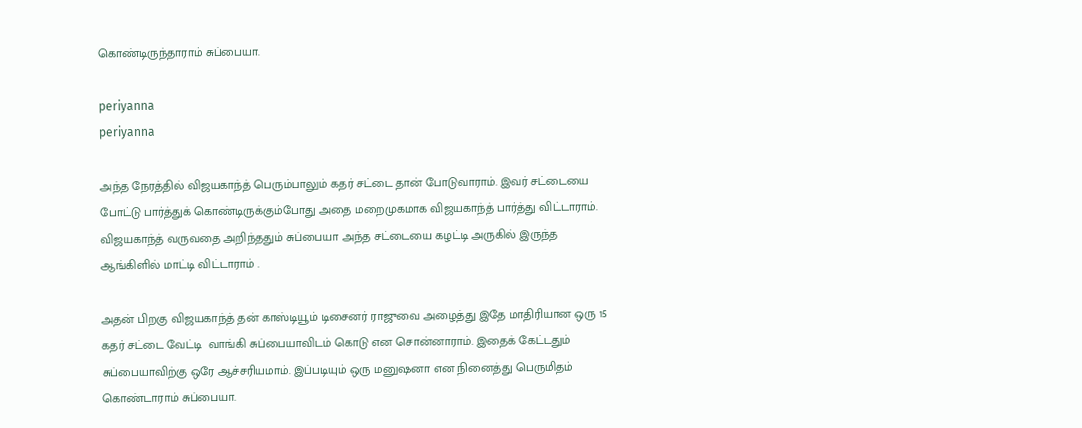கொண்டிருந்தாராம் சுப்பையா.

periyanna
periyanna

அந்த நேரத்தில் விஜயகாந்த் பெரும்பாலும் கதர் சட்டை தான் போடுவாராம். இவர் சட்டையை போட்டு பார்த்துக் கொண்டிருக்கும்போது அதை மறைமுகமாக விஜயகாந்த் பார்த்து விட்டாராம். விஜயகாந்த் வருவதை அறிந்ததும் சுப்பையா அந்த சட்டையை கழட்டி அருகில் இருந்த ஆங்கிளில் மாட்டி விட்டாராம் .

அதன் பிறகு விஜயகாந்த் தன் காஸ்டியூம் டிசைனர் ராஜுவை அழைத்து இதே மாதிரியான ஒரு 15 கதர் சட்டை வேட்டி  வாங்கி சுப்பையாவிடம் கொடு என சொன்னாராம். இதைக் கேட்டதும் சுப்பையாவிற்கு ஒரே ஆச்சரியமாம். இப்படியும் ஒரு மனுஷனா என நினைத்து பெருமிதம் கொண்டாராம் சுப்பையா.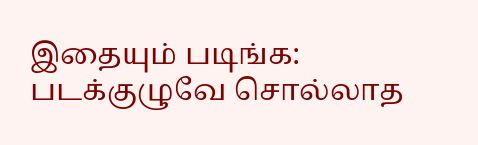இதையும் படிங்க: படக்குழுவே சொல்லாத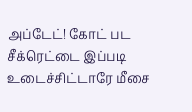அப்டேட்! கோட் பட சீக்ரெட்டை இப்படி உடைச்சிட்டாரே மீசை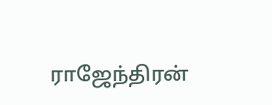ராஜேந்திரன்